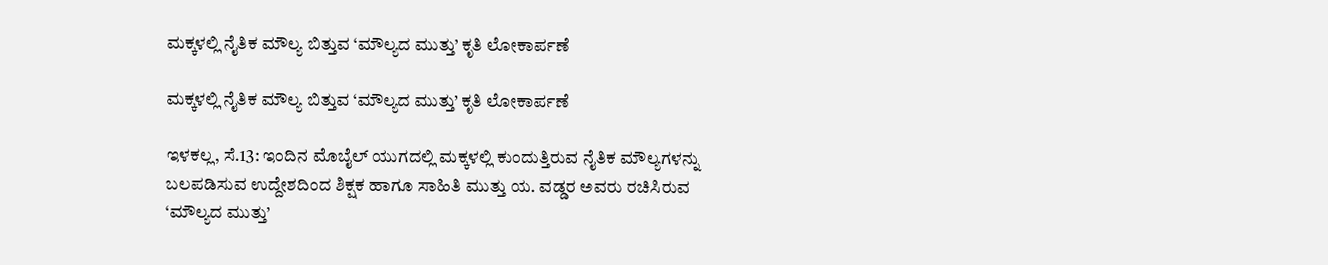ಮಕ್ಕಳಲ್ಲಿ ನೈತಿಕ ಮೌಲ್ಯ ಬಿತ್ತುವ ‘ಮೌಲ್ಯದ ಮುತ್ತು’ ಕೃತಿ ಲೋಕಾರ್ಪಣೆ

ಮಕ್ಕಳಲ್ಲಿ ನೈತಿಕ ಮೌಲ್ಯ ಬಿತ್ತುವ ‘ಮೌಲ್ಯದ ಮುತ್ತು’ ಕೃತಿ ಲೋಕಾರ್ಪಣೆ

ಇಳಕಲ್ಲ, ಸೆ.13: ಇಂದಿನ ಮೊಬೈಲ್‌ ಯುಗದಲ್ಲಿ ಮಕ್ಕಳಲ್ಲಿ ಕುಂದುತ್ತಿರುವ ನೈತಿಕ ಮೌಲ್ಯಗಳನ್ನು ಬಲಪಡಿಸುವ ಉದ್ದೇಶದಿಂದ ಶಿಕ್ಷಕ ಹಾಗೂ ಸಾಹಿತಿ ಮುತ್ತು ಯ. ವಡ್ಡರ ಅವರು ರಚಿಸಿರುವ ‘ಮೌಲ್ಯದ ಮುತ್ತು’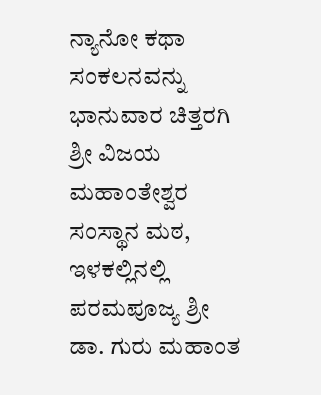ನ್ಯಾನೋ ಕಥಾ ಸಂಕಲನವನ್ನು ಭಾನುವಾರ ಚಿತ್ತರಗಿ ಶ್ರೀ ವಿಜಯ ಮಹಾಂತೇಶ್ವರ ಸಂಸ್ಥಾನ ಮಠ, ಇಳಕಲ್ಲಿನಲ್ಲಿ ಪರಮಪೂಜ್ಯ ಶ್ರೀ ಡಾ. ಗುರು ಮಹಾಂತ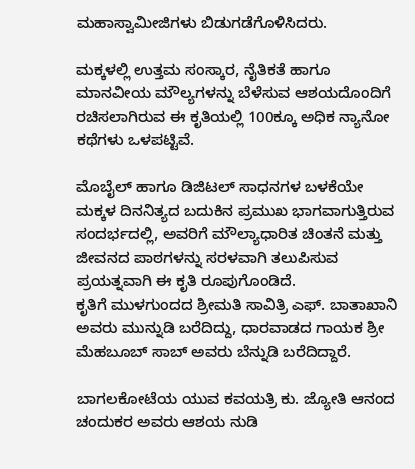ಮಹಾಸ್ವಾಮೀಜಿಗಳು ಬಿಡುಗಡೆಗೊಳಿಸಿದರು.

ಮಕ್ಕಳಲ್ಲಿ ಉತ್ತಮ ಸಂಸ್ಕಾರ, ನೈತಿಕತೆ ಹಾಗೂ ಮಾನವೀಯ ಮೌಲ್ಯಗಳನ್ನು ಬೆಳೆಸುವ ಆಶಯದೊಂದಿಗೆ ರಚಿಸಲಾಗಿರುವ ಈ ಕೃತಿಯಲ್ಲಿ 100ಕ್ಕೂ ಅಧಿಕ ನ್ಯಾನೋ ಕಥೆಗಳು ಒಳಪಟ್ಟಿವೆ.

ಮೊಬೈಲ್‌ ಹಾಗೂ ಡಿಜಿಟಲ್‌ ಸಾಧನಗಳ ಬಳಕೆಯೇ ಮಕ್ಕಳ ದಿನನಿತ್ಯದ ಬದುಕಿನ ಪ್ರಮುಖ ಭಾಗವಾಗುತ್ತಿರುವ ಸಂದರ್ಭದಲ್ಲಿ, ಅವರಿಗೆ ಮೌಲ್ಯಾಧಾರಿತ ಚಿಂತನೆ ಮತ್ತು ಜೀವನದ ಪಾಠಗಳನ್ನು ಸರಳವಾಗಿ ತಲುಪಿಸುವ ಪ್ರಯತ್ನವಾಗಿ ಈ ಕೃತಿ ರೂಪುಗೊಂಡಿದೆ.
ಕೃತಿಗೆ ಮುಳಗುಂದದ ಶ್ರೀಮತಿ ಸಾವಿತ್ರಿ ಎಫ್. ಬಾತಾಖಾನಿ ಅವರು ಮುನ್ನುಡಿ ಬರೆದಿದ್ದು, ಧಾರವಾಡದ ಗಾಯಕ ಶ್ರೀ ಮೆಹಬೂಬ್ ಸಾಬ್ ಅವರು ಬೆನ್ನುಡಿ ಬರೆದಿದ್ದಾರೆ.

ಬಾಗಲಕೋಟೆಯ ಯುವ ಕವಯತ್ರಿ ಕು. ಜ್ಯೋತಿ ಆನಂದ ಚಂದುಕರ ಅವರು ಆಶಯ ನುಡಿ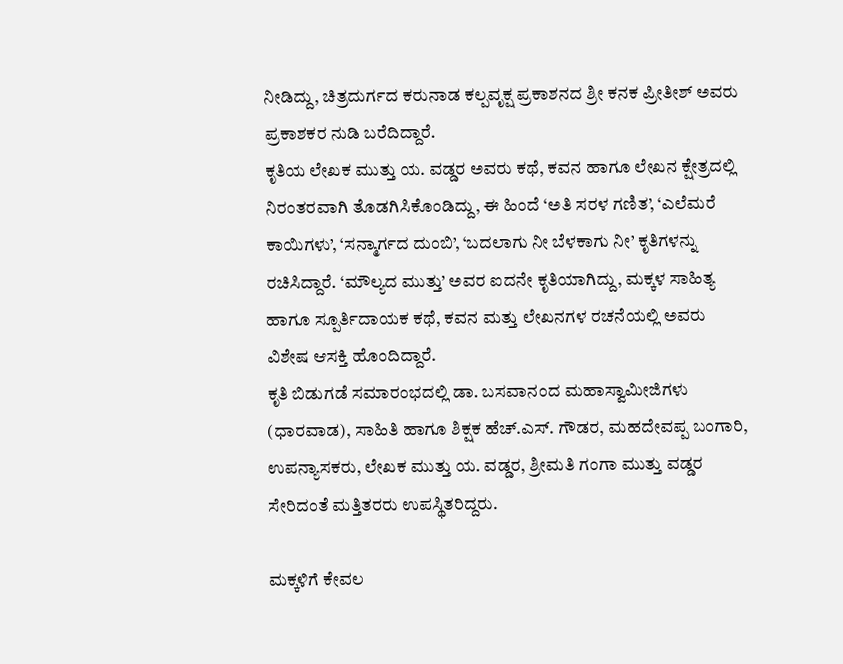ನೀಡಿದ್ದು, ಚಿತ್ರದುರ್ಗದ ಕರುನಾಡ ಕಲ್ಪವೃಕ್ಷ ಪ್ರಕಾಶನದ ಶ್ರೀ ಕನಕ ಪ್ರೀತೀಶ್ ಅವರು ಪ್ರಕಾಶಕರ ನುಡಿ ಬರೆದಿದ್ದಾರೆ.
ಕೃತಿಯ ಲೇಖಕ ಮುತ್ತು ಯ. ವಡ್ಡರ ಅವರು ಕಥೆ, ಕವನ ಹಾಗೂ ಲೇಖನ ಕ್ಷೇತ್ರದಲ್ಲಿ ನಿರಂತರವಾಗಿ ತೊಡಗಿಸಿಕೊಂಡಿದ್ದು, ಈ ಹಿಂದೆ ‘ಅತಿ ಸರಳ ಗಣಿತ’, ‘ಎಲೆಮರೆ ಕಾಯಿಗಳು’, ‘ಸನ್ಮಾರ್ಗದ ದುಂಬಿ’, ‘ಬದಲಾಗು ನೀ ಬೆಳಕಾಗು ನೀ’ ಕೃತಿಗಳನ್ನು ರಚಿಸಿದ್ದಾರೆ. ‘ಮೌಲ್ಯದ ಮುತ್ತು’ ಅವರ ಐದನೇ ಕೃತಿಯಾಗಿದ್ದು, ಮಕ್ಕಳ ಸಾಹಿತ್ಯ ಹಾಗೂ ಸ್ಪೂರ್ತಿದಾಯಕ ಕಥೆ, ಕವನ ಮತ್ತು ಲೇಖನಗಳ ರಚನೆಯಲ್ಲಿ ಅವರು ವಿಶೇಷ ಆಸಕ್ತಿ ಹೊಂದಿದ್ದಾರೆ.
ಕೃತಿ ಬಿಡುಗಡೆ ಸಮಾರಂಭದಲ್ಲಿ ಡಾ. ಬಸವಾನಂದ ಮಹಾಸ್ವಾಮೀಜಿಗಳು (ಧಾರವಾಡ), ಸಾಹಿತಿ ಹಾಗೂ ಶಿಕ್ಷಕ ಹೆಚ್.ಎಸ್. ಗೌಡರ, ಮಹದೇವಪ್ಪ ಬಂಗಾರಿ, ಉಪನ್ಯಾಸಕರು, ಲೇಖಕ ಮುತ್ತು ಯ. ವಡ್ಡರ, ಶ್ರೀಮತಿ ಗಂಗಾ ಮುತ್ತು ವಡ್ಡರ ಸೇರಿದಂತೆ ಮತ್ತಿತರರು ಉಪಸ್ಥಿತರಿದ್ದರು.

ಮಕ್ಕಳಿಗೆ ಕೇವಲ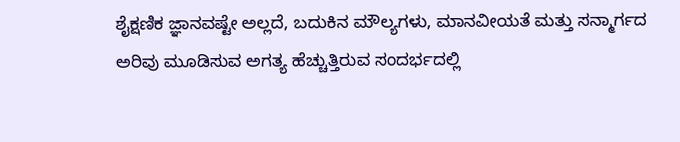ಶೈಕ್ಷಣಿಕ ಜ್ಞಾನವಷ್ಟೇ ಅಲ್ಲದೆ, ಬದುಕಿನ ಮೌಲ್ಯಗಳು, ಮಾನವೀಯತೆ ಮತ್ತು ಸನ್ಮಾರ್ಗದ ಅರಿವು ಮೂಡಿಸುವ ಅಗತ್ಯ ಹೆಚ್ಚುತ್ತಿರುವ ಸಂದರ್ಭದಲ್ಲಿ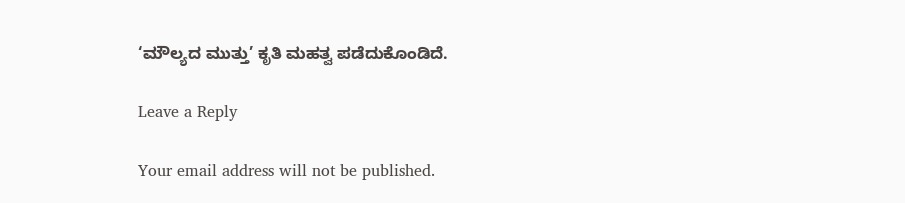‘ಮೌಲ್ಯದ ಮುತ್ತು’ ಕೃತಿ ಮಹತ್ವ ಪಡೆದುಕೊಂಡಿದೆ.

Leave a Reply

Your email address will not be published.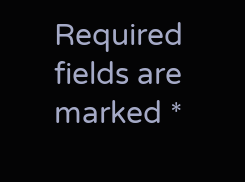Required fields are marked *